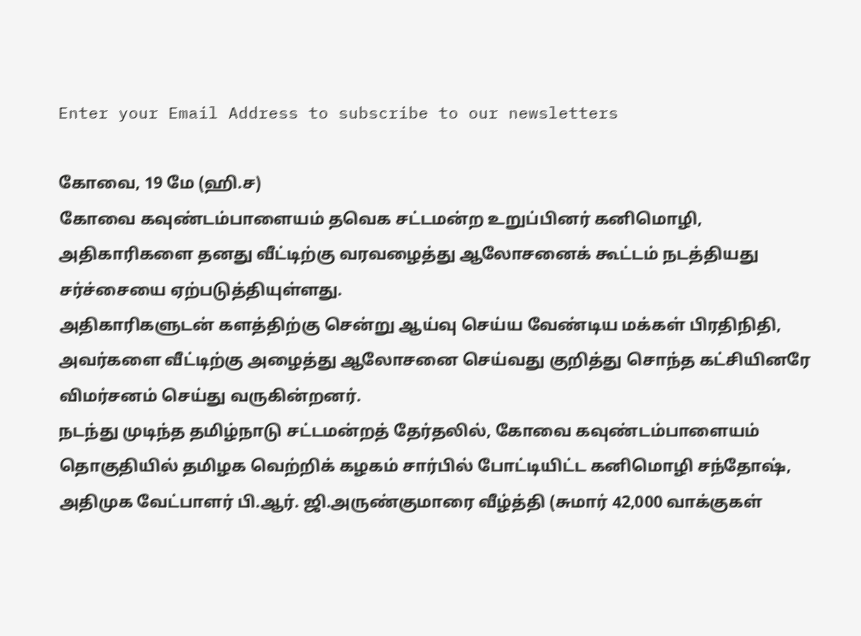Enter your Email Address to subscribe to our newsletters

கோவை, 19 மே (ஹி.ச)
கோவை கவுண்டம்பாளையம் தவெக சட்டமன்ற உறுப்பினர் கனிமொழி, அதிகாரிகளை தனது வீட்டிற்கு வரவழைத்து ஆலோசனைக் கூட்டம் நடத்தியது சர்ச்சையை ஏற்படுத்தியுள்ளது.
அதிகாரிகளுடன் களத்திற்கு சென்று ஆய்வு செய்ய வேண்டிய மக்கள் பிரதிநிதி, அவர்களை வீட்டிற்கு அழைத்து ஆலோசனை செய்வது குறித்து சொந்த கட்சியினரே விமர்சனம் செய்து வருகின்றனர்.
நடந்து முடிந்த தமிழ்நாடு சட்டமன்றத் தேர்தலில், கோவை கவுண்டம்பாளையம் தொகுதியில் தமிழக வெற்றிக் கழகம் சார்பில் போட்டியிட்ட கனிமொழி சந்தோஷ், அதிமுக வேட்பாளர் பி.ஆர். ஜி.அருண்குமாரை வீழ்த்தி (சுமார் 42,000 வாக்குகள்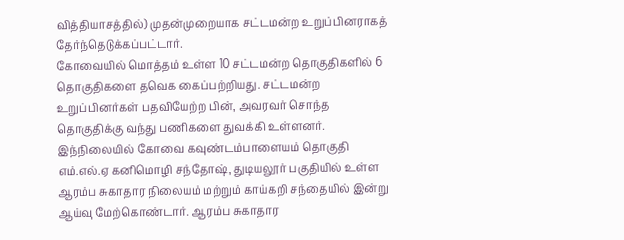வித்தியாசத்தில்) முதன்முறையாக சட்டமன்ற உறுப்பினராகத் தேர்ந்தெடுக்கப்பட்டார்.
கோவையில் மொத்தம் உள்ள 10 சட்டமன்ற தொகுதிகளில் 6 தொகுதிகளை தவெக கைப்பற்றியது. சட்டமன்ற உறுப்பினர்கள் பதவியேற்ற பின், அவரவர் சொந்த தொகுதிக்கு வந்து பணிகளை துவக்கி உள்ளனர்.
இந்நிலையில் கோவை கவுண்டம்பாளையம் தொகுதி எம்.எல்.ஏ கனிமொழி சந்தோஷ், துடியலூர் பகுதியில் உள்ள ஆரம்ப சுகாதார நிலையம் மற்றும் காய்கறி சந்தையில் இன்று ஆய்வு மேற்கொண்டார். ஆரம்ப சுகாதார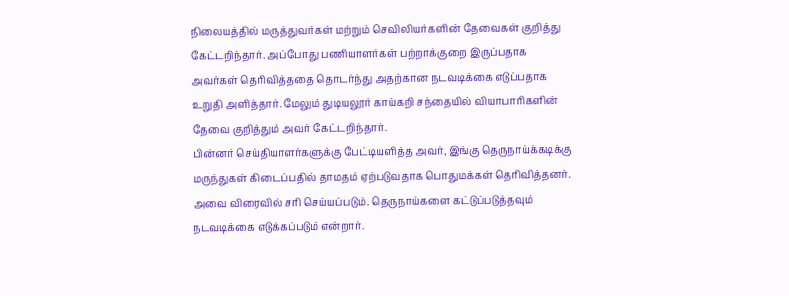நிலையத்தில் மருத்துவர்கள் மற்றும் செவிலியர்களின் தேவைகள் குறித்து கேட்டறிந்தார். அப்போது பணியாளர்கள் பற்றாக்குறை இருப்பதாக அவர்கள் தெரிவித்ததை தொடர்ந்து அதற்கான நடவடிக்கை எடுப்பதாக உறுதி அளித்தார். மேலும் துடியலூர் காய்கறி சந்தையில் வியாபாரிகளின் தேவை குறித்தும் அவர் கேட்டறிந்தார்.
பின்னர் செய்தியாளர்களுக்கு பேட்டியளித்த அவர், இங்கு தெருநாய்க்கடிக்கு மருந்துகள் கிடைப்பதில் தாமதம் ஏற்படுவதாக பொதுமக்கள் தெரிவித்தனர். அவை விரைவில் சரி செய்யப்படும். தெருநாய்களை கட்டுப்படுத்தவும் நடவடிக்கை எடுக்கப்படும் என்றார்.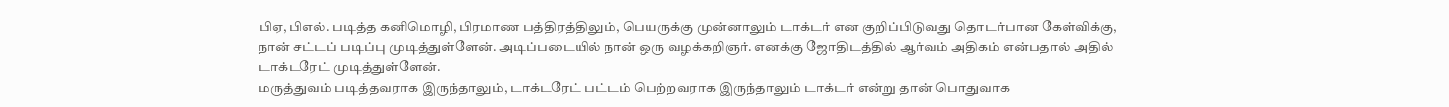பிஏ, பிஎல். படித்த கனிமொழி, பிரமாண பத்திரத்திலும், பெயருக்கு முன்னாலும் டாக்டர் என குறிப்பிடுவது தொடர்பான கேள்விக்கு, நான் சட்டப் படிப்பு முடித்துள்ளேன். அடிப்படையில் நான் ஒரு வழக்கறிஞர். எனக்கு ஜோதிடத்தில் ஆர்வம் அதிகம் என்பதால் அதில் டாக்டரேட் முடித்துள்ளேன்.
மருத்துவம் படித்தவராக இருந்தாலும், டாக்டரேட் பட்டம் பெற்றவராக இருந்தாலும் டாக்டர் என்று தான் பொதுவாக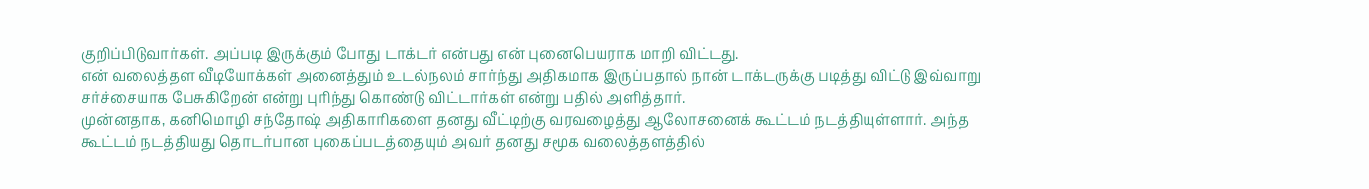குறிப்பிடுவார்கள். அப்படி இருக்கும் போது டாக்டர் என்பது என் புனைபெயராக மாறி விட்டது.
என் வலைத்தள வீடியோக்கள் அனைத்தும் உடல்நலம் சார்ந்து அதிகமாக இருப்பதால் நான் டாக்டருக்கு படித்து விட்டு இவ்வாறு சர்ச்சையாக பேசுகிறேன் என்று புரிந்து கொண்டு விட்டார்கள் என்று பதில் அளித்தார்.
முன்னதாக, கனிமொழி சந்தோஷ் அதிகாரிகளை தனது வீட்டிற்கு வரவழைத்து ஆலோசனைக் கூட்டம் நடத்தியுள்ளார். அந்த கூட்டம் நடத்தியது தொடர்பான புகைப்படத்தையும் அவர் தனது சமூக வலைத்தளத்தில்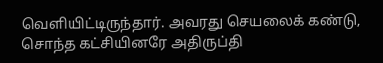வெளியிட்டிருந்தார். அவரது செயலைக் கண்டு, சொந்த கட்சியினரே அதிருப்தி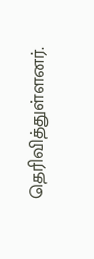தெரிவித்துள்ளனர்.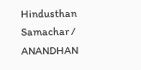Hindusthan Samachar / ANANDHAN